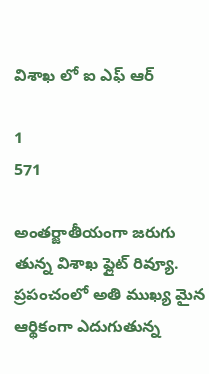విశాఖ లో ఐ ఎఫ్ ఆర్

1
571

అంతర్జాతీయంగా జరుగు తున్న విశాఖ ఫ్లైట్ రివ్యూ. ప్రపంచంలో అతి ముఖ్య మైన ఆర్థికంగా ఎదుగుతున్న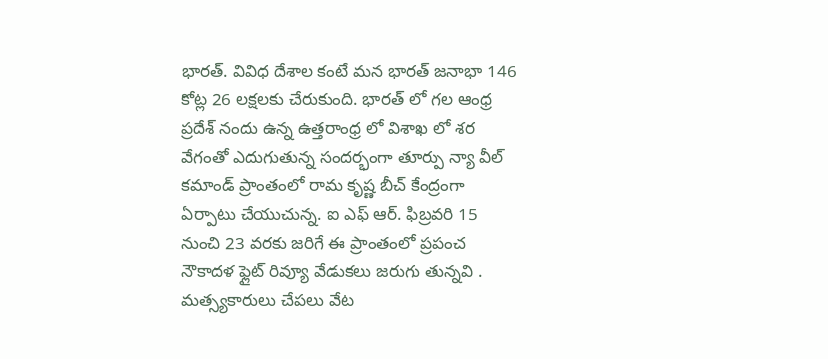భారత్. వివిధ దేశాల కంటే మన భారత్ జనాభా 146 కోట్ల 26 లక్షలకు చేరుకుంది. భారత్ లో గల ఆంధ్ర ప్రదేశ్ నందు ఉన్న ఉత్తరాంధ్ర లో విశాఖ లో శర వేగంతో ఎదుగుతున్న సందర్భంగా తూర్పు న్యా వీల్ కమాండ్ ప్రాంతంలో రామ కృష్ణ బీచ్ కేంద్రంగా ఏర్పాటు చేయుచున్న. ఐ ఎఫ్ ఆర్. ఫిబ్రవరి 15 నుంచి 23 వరకు జరిగే ఈ ప్రాంతంలో ప్రపంచ నౌకాదళ ఫ్లైట్ రివ్యూ వేడుకలు జరుగు తున్నవి . మత్స్యకారులు చేపలు వేట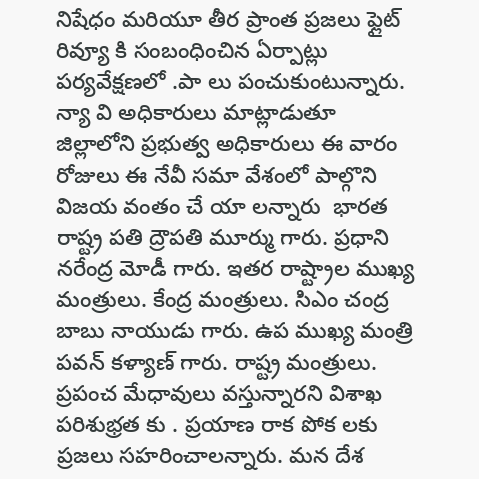నిషేధం మరియూ తీర ప్రాంత ప్రజలు ఫ్లైట్ రివ్యూ కి సంబంధించిన ఏర్పాట్లు పర్యవేక్షణలో .పా లు పంచుకుంటున్నారు. న్యా వి అధికారులు మాట్లాడుతూ జిల్లాలోని ప్రభుత్వ అధికారులు ఈ వారం రోజులు ఈ నేవీ సమా వేశంలో పాల్గొని విజయ వంతం చే యా లన్నారు  భారత రాష్ట్ర పతి ద్రౌపతి మూర్ము గారు. ప్రధాని నరేంద్ర మోడీ గారు. ఇతర రాష్ట్రాల ముఖ్య మంత్రులు. కేంద్ర మంత్రులు. సిఎం చంద్ర బాబు నాయుడు గారు. ఉప ముఖ్య మంత్రి పవన్ కళ్యాణ్ గారు. రాష్ట్ర మంత్రులు. ప్రపంచ మేధావులు వస్తున్నారని విశాఖ పరిశుభ్రత కు . ప్రయాణ రాక పోక లకు ప్రజలు సహరించాలన్నారు. మన దేశ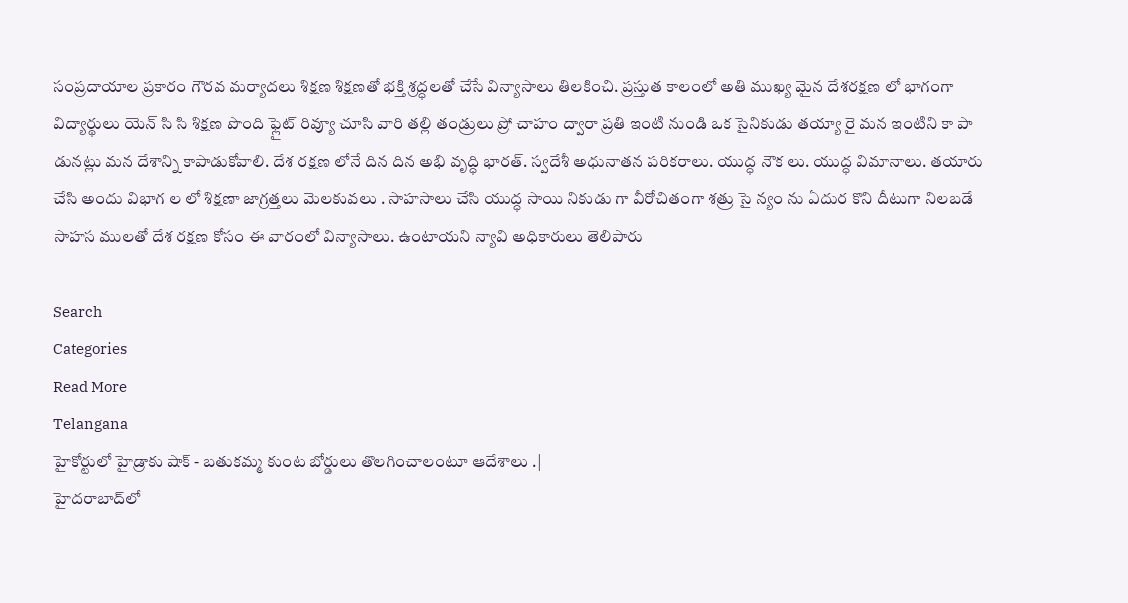సంప్రదాయాల ప్రకారం గౌరవ మర్యాదలు శిక్షణ శిక్షణతో భక్తి శ్రద్ధలతో చేసే విన్యాసాలు తిలకించి. ప్రస్తుత కాలంలో అతి ముఖ్య మైన దేశరక్షణ లో భాగంగా విద్యార్థులు యెన్ సి సి శిక్షణ పొంది ఫ్లైట్ రివ్యూ చూసి వారి తల్లి తండ్రులు ప్రో చాహం ద్వారా ప్రతి ఇంటి నుండి ఒక సైనికుడు తయ్యా రై మన ఇంటిని కా పా డునట్లు మన దేశాన్ని కాపాడుకోవాలి. దేశ రక్షణ లోనే దిన దిన అభి వృద్ధి భారత్. స్వదేశీ అధునాతన పరికరాలు. యుద్ధ నౌక లు. యుద్ధ విమానాలు. తయారు చేసి అందు విభాగ ల లో శిక్షణా జాగ్రత్తలు మెలకువలు . సాహసాలు చేసి యుద్ధ సాయి నికుడు గా వీరోచితంగా శత్రు సై న్యం ను ఏదుర కొని దీటుగా నిలబడే సాహస ములతో దేశ రక్షణ కోసం ఈ వారంలో విన్యాసాలు. ఉంటాయని న్యావి అధికారులు తెలిపారు

Search
Categories
Read More
Telangana
హైకోర్టులో హైడ్రాకు షాక్ - బతుకమ్మ కుంట బోర్డులు తొలగించాలంటూ ఆదేశాలు .|
హైదరాబాద్‌లో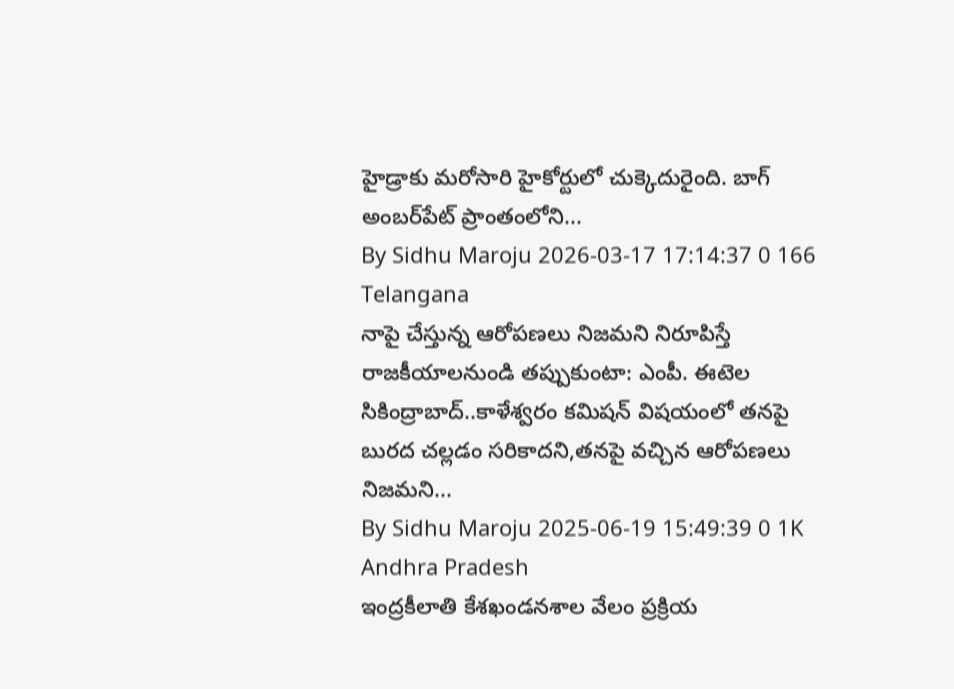హైడ్రాకు మరోసారి హైకోర్టులో చుక్కెదురైంది. బాగ్ అంబర్‌పేట్ ప్రాంతంలోని...
By Sidhu Maroju 2026-03-17 17:14:37 0 166
Telangana
నాపై చేస్తున్న ఆరోపణలు నిజమని నిరూపిస్తే రాజకీయాలనుండి తప్పుకుంటా: ఎంపీ. ఈటెల
సికింద్రాబాద్..కాళేశ్వరం కమిషన్ విషయంలో తనపై బురద చల్లడం సరికాదని,తనపై వచ్చిన ఆరోపణలు నిజమని...
By Sidhu Maroju 2025-06-19 15:49:39 0 1K
Andhra Pradesh
ఇంద్రకీలాతి కేశఖండనశాల వేలం ప్రక్రియ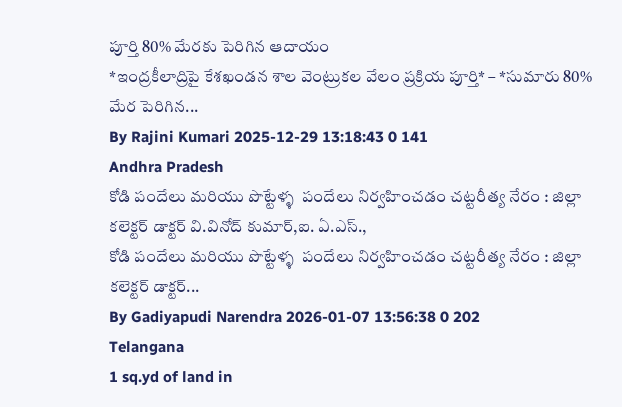పూర్తి 80% మేరకు పెరిగిన ఆదాయం
*ఇంద్రకీలాద్రిపై కేశఖండన శాల వెంట్రుకల వేలం ప్రక్రియ పూర్తి* – *సుమారు 80% మేర పెరిగిన...
By Rajini Kumari 2025-12-29 13:18:43 0 141
Andhra Pradesh
కోడి పందేలు మరియు పొట్టేళ్ళ  పందేలు నిర్వహించడం చట్టరీత్య నేరం : జిల్లా కలెక్టర్ డాక్టర్ వి.వినోద్ కుమార్,ఐ. ఏ.ఎస్.,
కోడి పందేలు మరియు పొట్టేళ్ళ  పందేలు నిర్వహించడం చట్టరీత్య నేరం : జిల్లా కలెక్టర్ డాక్టర్...
By Gadiyapudi Narendra 2026-01-07 13:56:38 0 202
Telangana
1 sq.yd of land in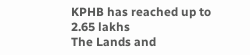KPHB has reached up to 2.65 lakhs
The Lands and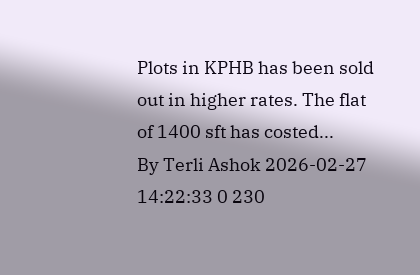Plots in KPHB has been sold out in higher rates. The flat of 1400 sft has costed...
By Terli Ashok 2026-02-27 14:22:33 0 230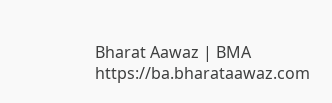Bharat Aawaz | BMA https://ba.bharataawaz.com